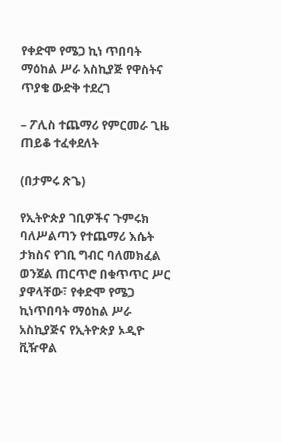የቀድሞ የሜጋ ኪነ ጥበባት ማዕከል ሥራ አስኪያጅ የዋስትና ጥያቄ ውድቅ ተደረገ

– ፖሊስ ተጨማሪ የምርመራ ጊዜ ጠይቆ ተፈቀደለት

(በታምሩ ጽጌ)

የኢትዮጵያ ገቢዎችና ጉምሩክ ባለሥልጣን የተጨማሪ እሴት ታክስና የገቢ ግብር ባለመክፈል ወንጀል ጠርጥሮ በቁጥጥር ሥር ያዋላቸው፣ የቀድሞ የሜጋ ኪነጥበባት ማዕከል ሥራ አስኪያጅና የኢትዮጵያ ኦዲዮ ቪዥዋል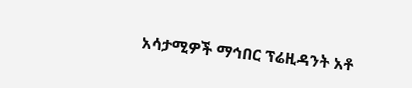አሳታሚዎች ማኅበር ፕሬዚዳንት አቶ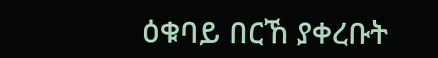ዕቁባይ በርኸ ያቀረቡት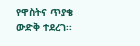የዋስትና ጥያቄ ውድቅ ተደረገ፡፡